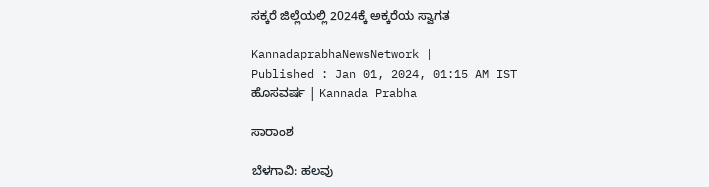ಸಕ್ಕರೆ ಜಿಲ್ಲೆಯಲ್ಲಿ 2024ಕ್ಕೆ ಅಕ್ಕರೆಯ ಸ್ವಾಗತ

KannadaprabhaNewsNetwork |
Published : Jan 01, 2024, 01:15 AM IST
ಹೊಸವರ್ಷ | Kannada Prabha

ಸಾರಾಂಶ

ಬೆಳಗಾವಿ: ಹಲವು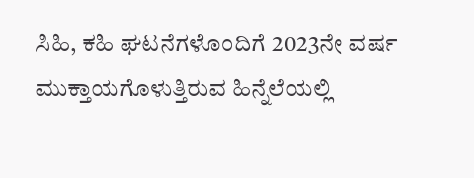ಸಿಹಿ, ಕಹಿ ಘಟನೆಗಳೊಂದಿಗೆ 2023ನೇ ವರ್ಷ ಮುಕ್ತಾಯಗೊಳುತ್ತಿರುವ ಹಿನ್ನೆಲೆಯಲ್ಲಿ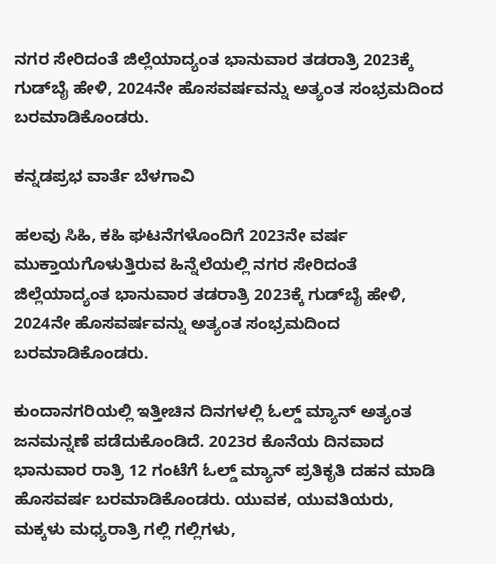ನಗರ ಸೇರಿದಂತೆ ಜಿಲ್ಲೆಯಾದ್ಯಂತ ಭಾನುವಾರ ತಡರಾತ್ರಿ 2023ಕ್ಕೆ ಗುಡ್‌ಬೈ ಹೇಳಿ, 2024ನೇ ಹೊಸವರ್ಷವನ್ನು ಅತ್ಯಂತ ಸಂಭ್ರಮದಿಂದ ಬರಮಾಡಿಕೊಂಡರು.

ಕನ್ನಡಪ್ರಭ ವಾರ್ತೆ ಬೆಳಗಾವಿ

ಹಲವು ಸಿಹಿ, ಕಹಿ ಘಟನೆಗಳೊಂದಿಗೆ 2023ನೇ ವರ್ಷ ಮುಕ್ತಾಯಗೊಳುತ್ತಿರುವ ಹಿನ್ನೆಲೆಯಲ್ಲಿ ನಗರ ಸೇರಿದಂತೆ ಜಿಲ್ಲೆಯಾದ್ಯಂತ ಭಾನುವಾರ ತಡರಾತ್ರಿ 2023ಕ್ಕೆ ಗುಡ್‌ಬೈ ಹೇಳಿ, 2024ನೇ ಹೊಸವರ್ಷವನ್ನು ಅತ್ಯಂತ ಸಂಭ್ರಮದಿಂದ ಬರಮಾಡಿಕೊಂಡರು.

ಕುಂದಾನಗರಿಯಲ್ಲಿ ಇತ್ತೀಚಿನ ದಿನಗಳಲ್ಲಿ ಓಲ್ಡ್ ಮ್ಯಾನ್ ಅತ್ಯಂತ ಜನಮನ್ನಣೆ ಪಡೆದುಕೊಂಡಿದೆ. 2023ರ ಕೊನೆಯ ದಿನವಾದ ಭಾನುವಾರ ರಾತ್ರಿ 12 ಗಂಟೆಗೆ ಓಲ್ಡ್ ಮ್ಯಾನ್ ಪ್ರತಿಕೃತಿ ದಹನ ಮಾಡಿ ಹೊಸವರ್ಷ ಬರಮಾಡಿಕೊಂಡರು. ಯುವಕ, ಯುವತಿಯರು, ಮಕ್ಕಳು ಮಧ್ಯರಾತ್ರಿ ಗಲ್ಲಿ ಗಲ್ಲಿಗಳು,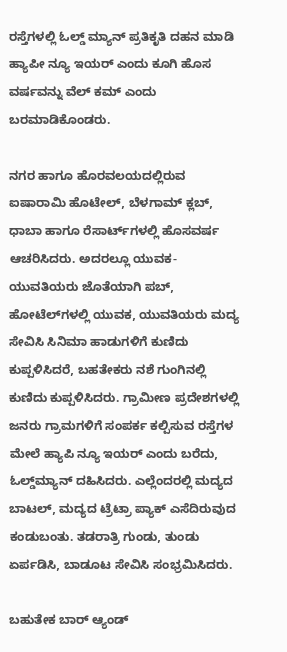ರಸ್ತೆಗಳಲ್ಲಿ ಓಲ್ಡ್ ಮ್ಯಾನ್ ಪ್ರತಿಕೃತಿ ದಹನ ಮಾಡಿ ಹ್ಯಾಪೀ ನ್ಯೂ ಇಯರ್ ಎಂದು ಕೂಗಿ ಹೊಸ ವರ್ಷವನ್ನು ವೆಲ್ ಕಮ್ ಎಂದು ಬರಮಾಡಿಕೊಂಡರು.

ನಗರ ಹಾಗೂ ಹೊರವಲಯದಲ್ಲಿರುವ ಐಷಾರಾಮಿ ಹೊಟೇಲ್‌, ಬೆಳಗಾಮ್‌ ಕ್ಲಬ್‌, ಧಾಬಾ ಹಾಗೂ ರೆಸಾರ್ಟ್‌ಗಳಲ್ಲಿ ಹೊಸವರ್ಷ ಆಚರಿಸಿದರು. ಅದರಲ್ಲೂ ಯುವಕ-ಯುವತಿಯರು ಜೊತೆಯಾಗಿ ಪಬ್‌, ಹೋಟೆಲ್‌ಗಳಲ್ಲಿ ಯುವಕ, ಯುವತಿಯರು ಮದ್ಯ ಸೇವಿಸಿ ಸಿನಿಮಾ ಹಾಡುಗಳಿಗೆ ಕುಣಿದು ಕುಪ್ಪಳಿಸಿದರೆ, ಬಹತೇಕರು ನಶೆ ಗುಂಗಿನಲ್ಲಿ ಕುಣಿದು ಕುಪ್ಪಳಿಸಿದರು. ಗ್ರಾಮೀಣ ಪ್ರದೇಶಗಳಲ್ಲಿ ಜನರು ಗ್ರಾಮಗಳಿಗೆ ಸಂಪರ್ಕ ಕಲ್ಪಿಸುವ ರಸ್ತೆಗಳ ಮೇಲೆ ಹ್ಯಾಪಿ ನ್ಯೂ ಇಯರ್‌ ಎಂದು ಬರೆದು, ಓಲ್ಡ್‌ಮ್ಯಾನ್‌ ದಹಿಸಿದರು. ಎಲ್ಲೆಂದರಲ್ಲಿ ಮದ್ಯದ ಬಾಟಲ್‌, ಮದ್ಯದ ಟ್ರೆಟ್ರಾ ಪ್ಯಾಕ್‌ ಎಸೆದಿರುವುದ ಕಂಡುಬಂತು. ತಡರಾತ್ರಿ ಗುಂಡು, ತುಂಡು ಏರ್ಪಡಿಸಿ, ಬಾಡೂಟ ಸೇವಿಸಿ ಸಂಭ್ರಮಿಸಿದರು.

ಬಹುತೇಕ ಬಾರ್‌ ಆ್ಯಂಡ್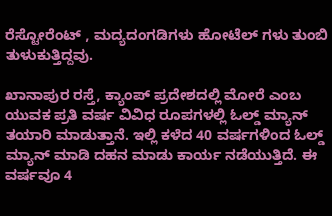ರೆಸ್ಟೋರೆಂಟ್‌ , ಮದ್ಯದಂಗಡಿಗಳು ಹೋಟೆಲ್ ಗಳು ತುಂಬಿ ತುಳುಕುತ್ತಿದ್ದವು.

ಖಾನಾಪುರ ರಸ್ತೆ, ಕ್ಯಾಂಪ್‌ ಪ್ರದೇಶದಲ್ಲಿ ಮೋರೆ ಎಂಬ ಯುವಕ ಪ್ರತಿ ವರ್ಷ ವಿವಿಧ ರೂಪಗಳಲ್ಲಿ ಓಲ್ಡ್ ಮ್ಯಾನ್ ತಯಾರಿ ಮಾಡುತ್ತಾನೆ. ಇಲ್ಲಿ ಕಳೆದ 40 ವರ್ಷಗಳಿಂದ ಓಲ್ಡ್ ಮ್ಯಾನ್ ಮಾಡಿ ದಹನ ಮಾಡು ಕಾರ್ಯ ನಡೆಯುತ್ತಿದೆ. ಈ ವರ್ಷವೂ 4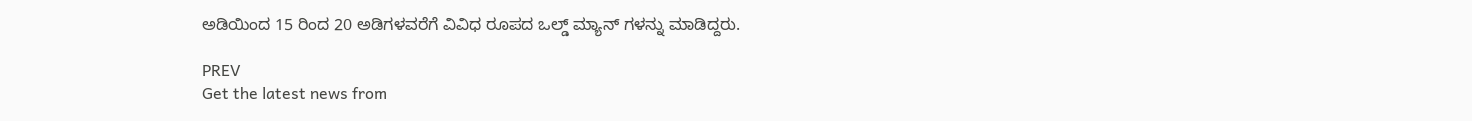ಅಡಿಯಿಂದ 15 ರಿಂದ 20 ಅಡಿಗಳವರೆಗೆ ವಿವಿಧ ರೂಪದ ಒಲ್ಡ್‌ ಮ್ಯಾನ್‌ ಗಳನ್ನು ಮಾಡಿದ್ದರು.

PREV
Get the latest news from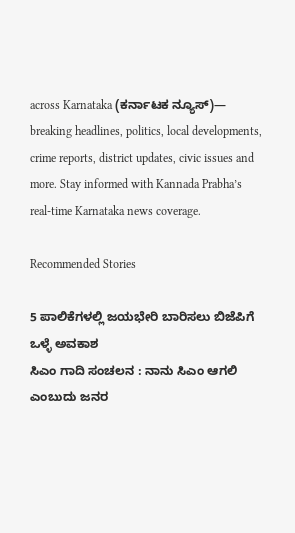across Karnataka (ಕರ್ನಾಟಕ ನ್ಯೂಸ್)— breaking headlines, politics, local developments, crime reports, district updates, civic issues and more. Stay informed with Kannada Prabha’s real‑time Karnataka news coverage.

Recommended Stories

5 ಪಾಲಿಕೆಗಳಲ್ಲಿ ಜಯಭೇರಿ ಬಾರಿಸಲು ಬಿಜೆಪಿಗೆ ಒಳ್ಳೆ ಅವಕಾಶ
ಸಿಎಂ ಗಾದಿ ಸಂಚಲನ : ನಾನು ಸಿಎಂ ಆಗಲಿ ಎಂಬುದು ಜನರ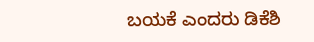ಬಯಕೆ ಎಂದರು ಡಿಕೆಶಿ